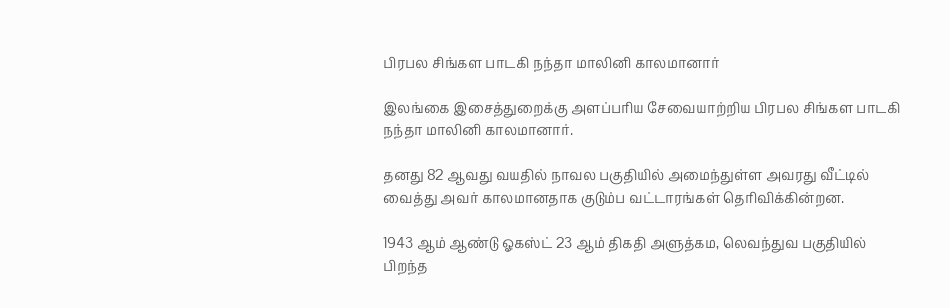பிரபல சிங்கள பாடகி நந்தா மாலினி காலமானார்

இலங்கை இசைத்துறைக்கு அளப்பரிய சேவையாற்றிய பிரபல சிங்கள பாடகி நந்தா மாலினி காலமானார்.

தனது 82 ஆவது வயதில் நாவல பகுதியில் அமைந்துள்ள அவரது வீட்டில் வைத்து அவர் காலமானதாக குடும்ப வட்டாரங்கள் தெரிவிக்கின்றன.

1943 ஆம் ஆண்டு ஓகஸ்ட் 23 ஆம் திகதி அளுத்கம, லெவந்துவ பகுதியில் பிறந்த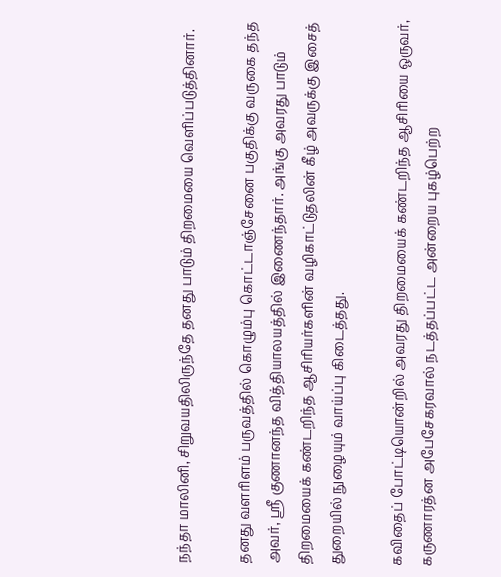நந்தா மாலினி, சிறுவயதிலிருந்தே தனது பாடும் திறமையை வெளிப்படுத்தினார்.

தனது வளரிளம் பருவத்தில் கொழும்பு கொட்டாஞ்சேனை பகுதிக்கு வருகை தந்த அவர், ஸ்ரீ குணானந்த வித்தியாலயத்தில் இணைந்தார். அங்கு அவரது பாடும் திறமையைக் கண்டறிந்த ஆசிரியர்களின் வழிகாட்டுதலின் கீழ் அவருக்கு இசைத் துறையில் நுழையும் வாய்ப்பு கிடைத்தது.

கவிதைப் போட்டியொன்றில் அவரது திறமையைக் கண்டறிந்த ஆசிரியை ஒருவர், கருணாரத்ன அபேசேகரவால் நடத்தப்பட்ட அன்றைய புகழ்பெற்ற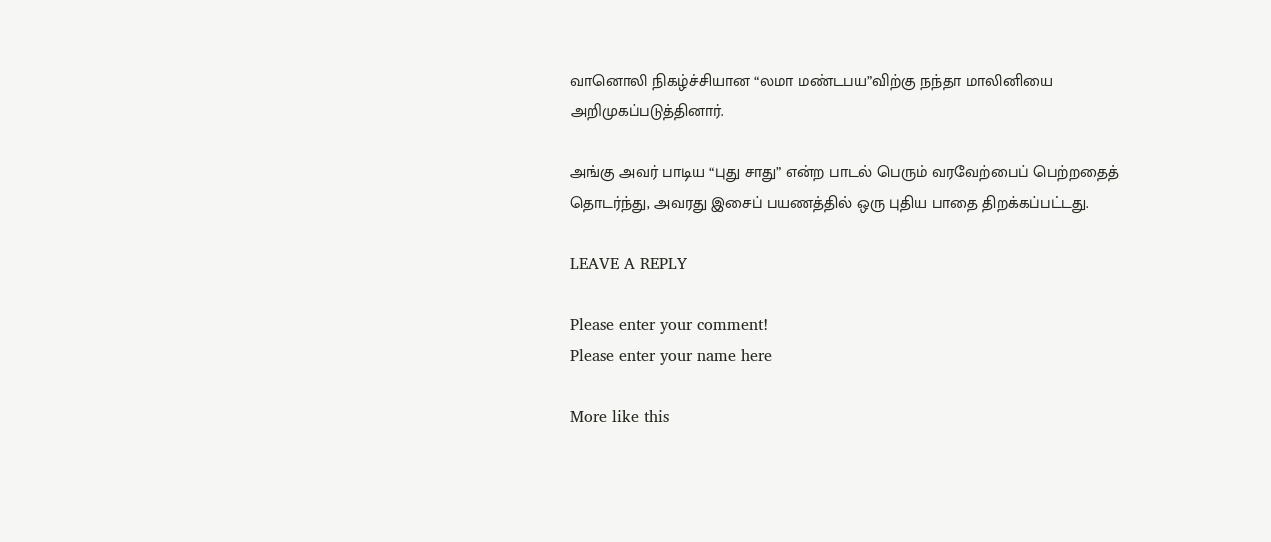வானொலி நிகழ்ச்சியான “லமா மண்டபய”விற்கு நந்தா மாலினியை அறிமுகப்படுத்தினார்.

அங்கு அவர் பாடிய “புது சாது” என்ற பாடல் பெரும் வரவேற்பைப் பெற்றதைத் தொடர்ந்து, அவரது இசைப் பயணத்தில் ஒரு புதிய பாதை திறக்கப்பட்டது.

LEAVE A REPLY

Please enter your comment!
Please enter your name here

More like this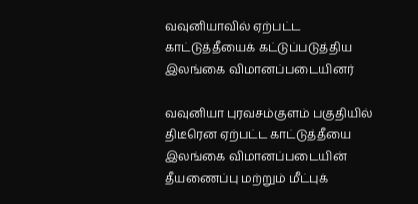வவுனியாவில் ஏற்பட்ட காட்டுத்தீயைக் கட்டுப்படுத்திய இலங்கை விமானப்படையினர்

வவுனியா புரவசம்குளம் பகுதியில் திடீரென ஏற்பட்ட காட்டுத்தீயை இலங்கை விமானப்படையின் தீயணைப்பு மற்றும் மீட்புக்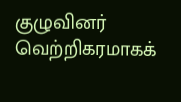குழுவினர் வெற்றிகரமாகக்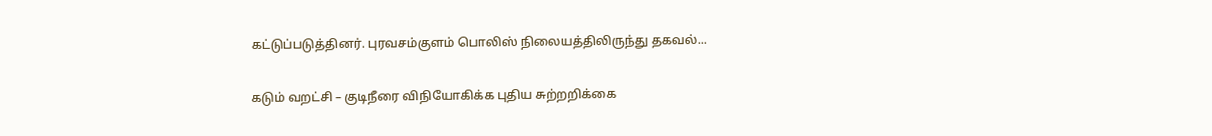கட்டுப்படுத்தினர். புரவசம்குளம் பொலிஸ் நிலையத்திலிருந்து தகவல்...

கடும் வறட்சி – குடிநீரை விநியோகிக்க புதிய சுற்றறிக்கை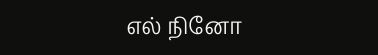எல் நினோ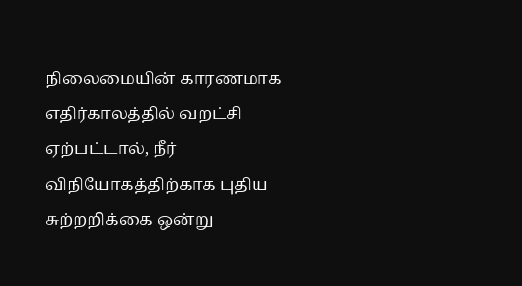நிலைமையின் காரணமாக எதிர்காலத்தில் வறட்சி ஏற்பட்டால், நீர் விநியோகத்திற்காக புதிய சுற்றறிக்கை ஒன்று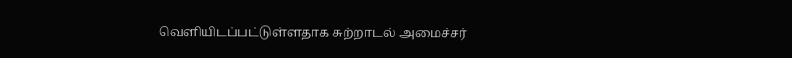வெளியிடப்பட்டுள்ளதாக சுற்றாடல் அமைச்சர்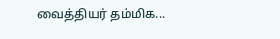வைத்தியர் தம்மிக...